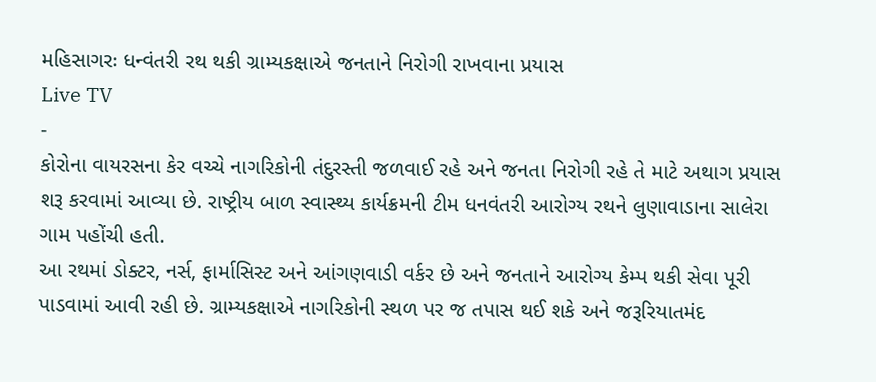મહિસાગરઃ ધન્વંતરી રથ થકી ગ્રામ્યકક્ષાએ જનતાને નિરોગી રાખવાના પ્રયાસ
Live TV
-
કોરોના વાયરસના કેર વચ્ચે નાગરિકોની તંદુરસ્તી જળવાઈ રહે અને જનતા નિરોગી રહે તે માટે અથાગ પ્રયાસ શરૂ કરવામાં આવ્યા છે. રાષ્ટ્રીય બાળ સ્વાસ્થ્ય કાર્યક્રમની ટીમ ધનવંતરી આરોગ્ય રથને લુણાવાડાના સાલેરા ગામ પહોંચી હતી.
આ રથમાં ડોક્ટર, નર્સ, ફાર્માસિસ્ટ અને આંગણવાડી વર્કર છે અને જનતાને આરોગ્ય કેમ્પ થકી સેવા પૂરી પાડવામાં આવી રહી છે. ગ્રામ્યકક્ષાએ નાગરિકોની સ્થળ પર જ તપાસ થઈ શકે અને જરૂરિયાતમંદ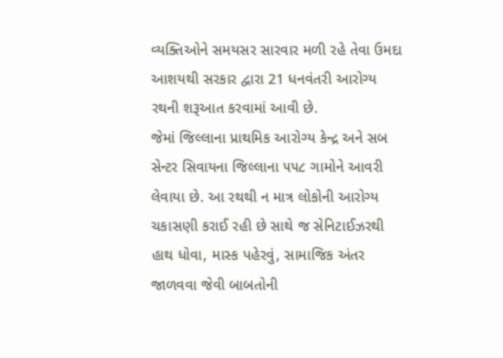વ્યક્તિઓને સમયસર સારવાર મળી રહે તેવા ઉમદા આશયથી સરકાર દ્વારા 21 ધનવંતરી આરોગ્ય રથની શરૂઆત કરવામાં આવી છે.
જેમાં જિલ્લાના પ્રાથમિક આરોગ્ય કેન્દ્ર અને સબ સેન્ટર સિવાયના જિલ્લાના ૫૫૮ ગામોને આવરી લેવાયા છે. આ રથથી ન માત્ર લોકોની આરોગ્ય ચકાસણી કરાઈ રહી છે સાથે જ સેનિટાઈઝરથી હાથ ધોવા, માસ્ક પહેરવું, સામાજિક અંતર જાળવવા જેવી બાબતોની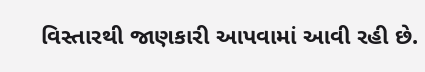વિસ્તારથી જાણકારી આપવામાં આવી રહી છે.